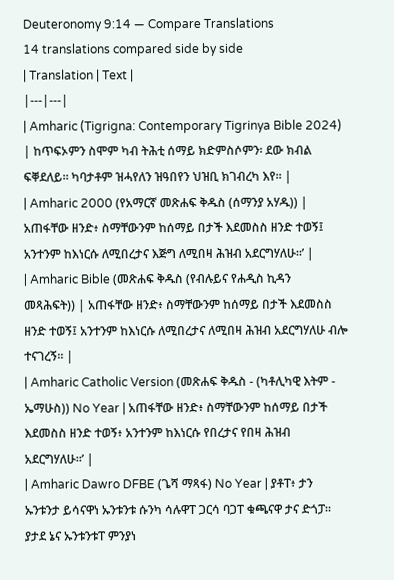Deuteronomy 9:14 — Compare Translations
14 translations compared side by side
| Translation | Text |
|---|---|
| Amharic (Tigrigna: Contemporary Tigrinya Bible 2024) | ከጥፍኦምን ስሞም ካብ ትሕቲ ሰማይ ክድምስሶምን፡ ደው ክብል ፍቐደለይ። ካባታቶም ዝሓየለን ዝዓበየን ህዝቢ ክገብረካ እየ። |
| Amharic 2000 (የአማርኛ መጽሐፍ ቅዱስ (ሰማንያ አሃዱ)) | አጠፋቸው ዘንድ፥ ስማቸውንም ከሰማይ በታች እደመስስ ዘንድ ተወኝ፤ አንተንም ከእነርሱ ለሚበረታና እጅግ ለሚበዛ ሕዝብ አደርግሃለሁ።’ |
| Amharic Bible (መጽሐፍ ቅዱስ (የብሉይና የሐዲስ ኪዳን መጻሕፍት)) | አጠፋቸው ዘንድ፥ ስማቸውንም ከሰማይ በታች እደመስስ ዘንድ ተወኝ፤ አንተንም ከእነርሱ ለሚበረታና ለሚበዛ ሕዝብ አደርግሃለሁ ብሎ ተናገረኝ። |
| Amharic Catholic Version (መጽሐፍ ቅዱስ - (ካቶሊካዊ እትም - ኤማሁስ)) No Year | አጠፋቸው ዘንድ፥ ስማቸውንም ከሰማይ በታች እደመስስ ዘንድ ተወኝ፥ አንተንም ከእነርሱ የበረታና የበዛ ሕዝብ አደርግሃለሁ።’ |
| Amharic Dawro DFBE (ጌሻ ማጻፋ) No Year | ያቶፐ፥ ታን ኡንቱንታ ይሳናዋነ ኡንቱንቱ ሱንካ ሳሉዋፐ ጋርሳ ባጋፐ ቁጫናዋ ታና ድጎፓ። ያታደ ኔና ኡንቱንቱፐ ምንያነ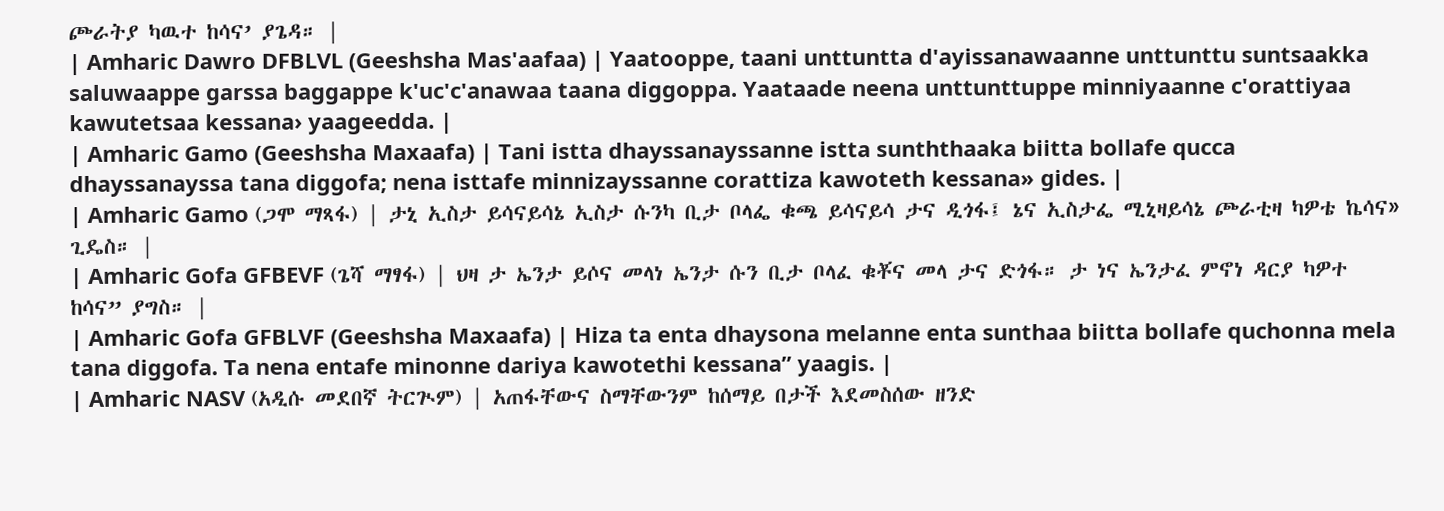ጮራትያ ካዉተ ከሳና’ ያጌዳ። |
| Amharic Dawro DFBLVL (Geeshsha Mas'aafaa) | Yaatooppe, taani unttuntta d'ayissanawaanne unttunttu suntsaakka saluwaappe garssa baggappe k'uc'c'anawaa taana diggoppa. Yaataade neena unttunttuppe minniyaanne c'orattiyaa kawutetsaa kessana› yaageedda. |
| Amharic Gamo (Geeshsha Maxaafa) | Tani istta dhayssanayssanne istta sunththaaka biitta bollafe qucca dhayssanayssa tana diggofa; nena isttafe minnizayssanne corattiza kawoteth kessana» gides. |
| Amharic Gamo (ጋሞ ማጻፋ) | ታኒ ኢስታ ይሳናይሳኔ ኢስታ ሱንካ ቢታ ቦላፌ ቁጫ ይሳናይሳ ታና ዲጎፋ፤ ኔና ኢስታፌ ሚኒዛይሳኔ ጮራቲዛ ካዎቴ ኬሳና» ጊዴስ። |
| Amharic Gofa GFBEVF (ጌሻ ማፃፋ) | ህዛ ታ ኤንታ ይሶና መላነ ኤንታ ሱን ቢታ ቦላፈ ቁቾና መላ ታና ድጎፋ። ታ ነና ኤንታፈ ምኖነ ዳርያ ካዎተ ከሳና” ያግስ። |
| Amharic Gofa GFBLVF (Geeshsha Maxaafa) | Hiza ta enta dhaysona melanne enta sunthaa biitta bollafe quchonna mela tana diggofa. Ta nena entafe minonne dariya kawotethi kessana” yaagis. |
| Amharic NASV (አዲሱ መደበኛ ትርጒም) | አጠፋቸውና ስማቸውንም ከሰማይ በታች እደመስሰው ዘንድ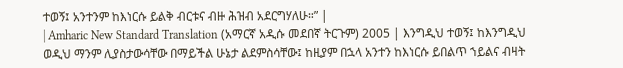ተወኝ፤ አንተንም ከእነርሱ ይልቅ ብርቱና ብዙ ሕዝብ አደርግሃለሁ።” |
| Amharic New Standard Translation (አማርኛ አዲሱ መደበኛ ትርጉም) 2005 | እንግዲህ ተወኝ፤ ከእንግዲህ ወዲህ ማንም ሊያስታውሳቸው በማይችል ሁኔታ ልደምስሳቸው፤ ከዚያም በኋላ አንተን ከእነርሱ ይበልጥ ኀይልና ብዛት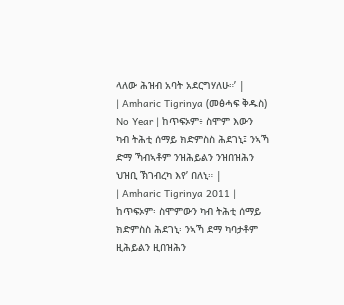ላለው ሕዝብ አባት አደርግሃለሁ።’ |
| Amharic Tigrinya (መፅሓፍ ቅዱስ) No Year | ከጥፍኦም፥ ስሞም እውን ካብ ትሕቲ ሰማይ ክድምስስ ሕደገኒ፤ ንኣኻ ድማ ኻብኣቶም ንዝሕይልን ንዝበዝሕን ህዝቢ ኽገብረካ እየ’ በለኒ። |
| Amharic Tigrinya 2011 | ከጥፍኦም፡ ስሞምውን ካብ ትሕቲ ሰማይ ክድምስስ ሕደገኒ፡ ንኣኻ ደማ ካባታቶም ዚሕይልን ዚበዝሕን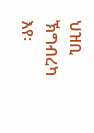ህዝቢ ኽግብረካ እየ፡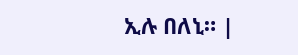ኢሉ በለኒ። |